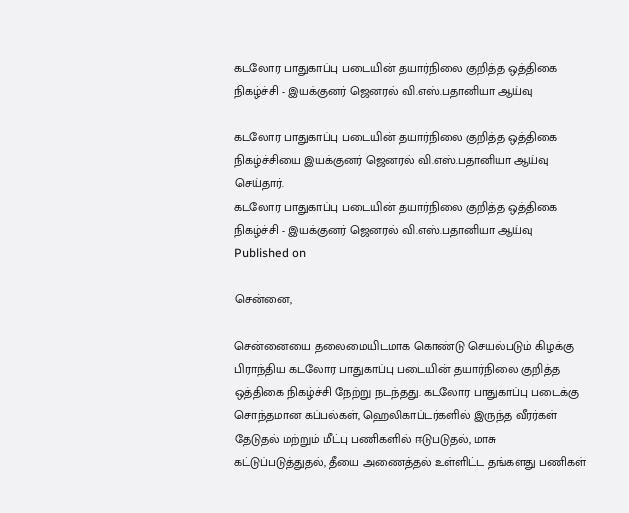கடலோர பாதுகாப்பு படையின் தயார்நிலை குறித்த ஒத்திகை நிகழ்ச்சி - இயக்குனர் ஜெனரல் வி.எஸ்.பதானியா ஆய்வு

கடலோர பாதுகாப்பு படையின் தயார்நிலை குறித்த ஒத்திகை நிகழ்ச்சியை இயக்குனர் ஜெனரல் வி.எஸ்.பதானியா ஆய்வு செய்தார்.
கடலோர பாதுகாப்பு படையின் தயார்நிலை குறித்த ஒத்திகை நிகழ்ச்சி - இயக்குனர் ஜெனரல் வி.எஸ்.பதானியா ஆய்வு
Published on

சென்னை,

சென்னையை தலைமையிடமாக கொண்டு செயல்படும் கிழக்கு பிராந்திய கடலோர பாதுகாப்பு படையின் தயார்நிலை குறித்த ஒத்திகை நிகழ்ச்சி நேற்று நடந்தது. கடலோர பாதுகாப்பு படைக்கு சொந்தமான கப்பல்கள், ஹெலிகாப்டர்களில் இருந்த வீரர்கள் தேடுதல் மற்றும் மீட்பு பணிகளில் ஈடுபடுதல், மாசு கட்டுப்படுத்துதல், தீயை அணைத்தல் உள்ளிட்ட தங்களது பணிகள்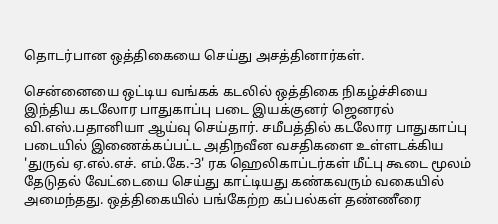தொடர்பான ஒத்திகையை செய்து அசத்தினார்கள்.

சென்னையை ஒட்டிய வங்கக் கடலில் ஒத்திகை நிகழ்ச்சியை இந்திய கடலோர பாதுகாப்பு படை இயக்குனர் ஜெனரல் வி.எஸ்.பதானியா ஆய்வு செய்தார். சமீபத்தில் கடலோர பாதுகாப்பு படையில் இணைக்கப்பட்ட அதிநவீன வசதிகளை உள்ளடக்கிய 'துருவ் ஏ.எல்.எச். எம்.கே.-3' ரக ஹெலிகாப்டர்கள் மீட்பு கூடை மூலம் தேடுதல் வேட்டையை செய்து காட்டியது கண்கவரும் வகையில் அமைந்தது. ஒத்திகையில் பங்கேற்ற கப்பல்கள் தண்ணீரை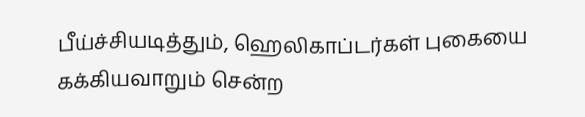பீய்ச்சியடித்தும், ஹெலிகாப்டர்கள் புகையை கக்கியவாறும் சென்ற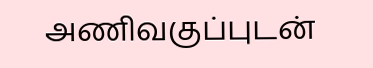அணிவகுப்புடன்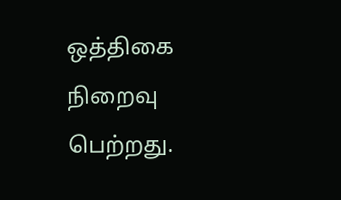ஒத்திகை நிறைவு பெற்றது.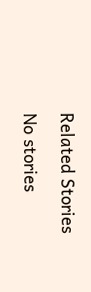Related Stories

No stories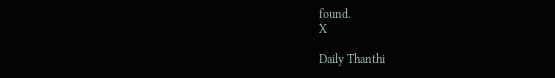found.
X

Daily Thanthi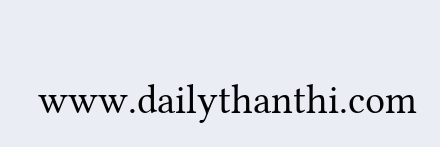www.dailythanthi.com